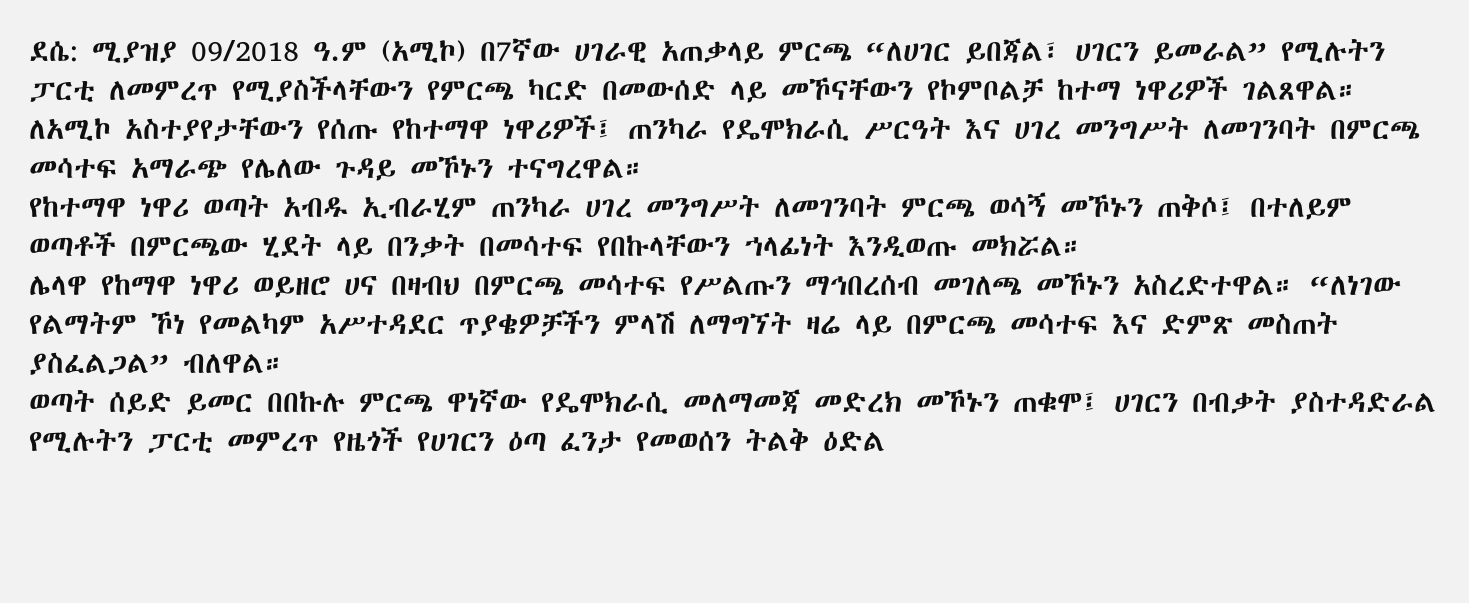ደሴ: ሚያዝያ 09/2018 ዓ.ም (አሚኮ) በ7ኛው ሀገራዊ አጠቃላይ ምርጫ “ለሀገር ይበጃል፣ ሀገርን ይመራል” የሚሉትን ፓርቲ ለመምረጥ የሚያስችላቸውን የምርጫ ካርድ በመውሰድ ላይ መኾናቸውን የኮምቦልቻ ከተማ ነዋሪዎች ገልጸዋል።
ለአሚኮ አስተያየታቸውን የሰጡ የከተማዋ ነዋሪዎች፤ ጠንካራ የዴሞክራሲ ሥርዓት እና ሀገረ መንግሥት ለመገንባት በምርጫ መሳተፍ አማራጭ የሌለው ጉዳይ መኾኑን ተናግረዋል።
የከተማዋ ነዋሪ ወጣት አብዱ ኢብራሂም ጠንካራ ሀገረ መንግሥት ለመገንባት ምርጫ ወሳኝ መኾኑን ጠቅሶ፤ በተለይም ወጣቶች በምርጫው ሂደት ላይ በንቃት በመሳተፍ የበኩላቸውን ኀላፊነት እንዲወጡ መክሯል።
ሌላዋ የከማዋ ነዋሪ ወይዘሮ ሀና በዛብህ በምርጫ መሳተፍ የሥልጡን ማኅበረሰብ መገለጫ መኾኑን አስረድተዋል። “ለነገው የልማትም ኾነ የመልካም አሥተዳደር ጥያቄዎቻችን ምላሽ ለማግኘት ዛሬ ላይ በምርጫ መሳተፍ እና ድምጽ መስጠት ያስፈልጋል” ብለዋል።
ወጣት ሰይድ ይመር በበኩሉ ምርጫ ዋነኛው የዴሞክራሲ መለማመጃ መድረክ መኾኑን ጠቁሞ፤ ሀገርን በብቃት ያስተዳድራል የሚሉትን ፓርቲ መምረጥ የዜጎች የሀገርን ዕጣ ፈንታ የመወሰን ትልቅ ዕድል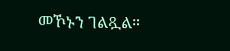መኾኑን ገልጿል።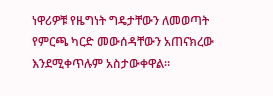ነዋሪዎቹ የዜግነት ግዴታቸውን ለመወጣት የምርጫ ካርድ መውሰዳቸውን አጠናክረው እንደሚቀጥሉም አስታውቀዋል።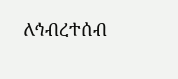ለኅብረተሰብ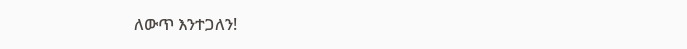ለውጥ እንተጋለን!